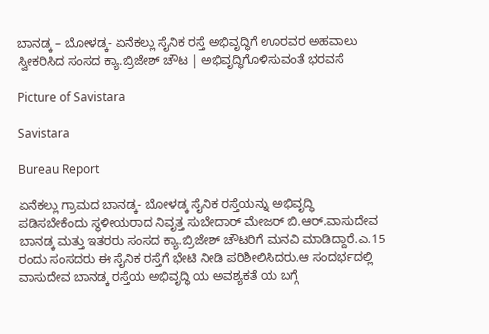ಬಾನಡ್ಕ – ಬೋಳಡ್ಕ- ಏನೆಕಲ್ಲು ಸೈನಿಕ ರಸ್ತೆ ಅಭಿವೃದ್ಧಿಗೆ ಊರವರ ಅಹವಾಲು ಸ್ವೀಕರಿಸಿದ ಸಂಸದ ಕ್ಯಾ.ಬ್ರಿಜೇಶ್ ಚೌಟ | ಅಭಿವೃದ್ಧಿಗೊಳಿಸುವಂತೆ ಭರವಸೆ

Picture of Savistara

Savistara

Bureau Report

ಏನೆಕಲ್ಲು ಗ್ರಾಮದ ಬಾನಡ್ಕ- ಬೋಳಡ್ಕ ಸೈನಿಕ ರಸ್ತೆಯನ್ನು ಅಭಿವೃದ್ಧಿ ಪಡಿಸಬೇಕೆಂದು ಸ್ಥಳೀಯರಾದ ನಿವೃತ್ತ ಸುಬೇದಾರ್ ಮೇಜರ್ ಬಿ.ಆರ್.ವಾಸುದೇವ ಬಾನಡ್ಕ ಮತ್ತು ಇತರರು ಸಂಸದ ಕ್ಯಾ.ಬ್ರಿಜೇಶ್ ಚೌಟರಿಗೆ ಮನವಿ ಮಾಡಿದ್ದಾರೆ.ಎ.15 ರಂದು ಸಂಸದರು ಈ ಸೈನಿಕ ರಸ್ತೆಗೆ ಭೇಟಿ ನೀಡಿ ಪರಿಶೀಲಿಸಿದರು.ಆ ಸಂದರ್ಭದಲ್ಲಿ ವಾಸುದೇವ ಬಾನಡ್ಕ ರಸ್ತೆಯ ಅಭಿವೃದ್ಧಿ ಯ ಅವಶ್ಯಕತೆ ಯ ಬಗ್ಗೆ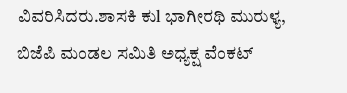ವಿವರಿಸಿದರು.ಶಾಸಕಿ ಕುl ಭಾಗೀರಥಿ ಮುರುಳ್ಯ, ಬಿಜೆಪಿ ಮಂಡಲ ಸಮಿತಿ ಅಧ್ಯಕ್ಷ ವೆಂಕಟ್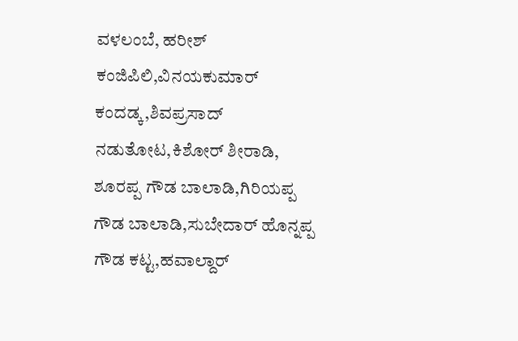ವಳಲಂಬೆ, ಹರೀಶ್ ಕಂಜಿಪಿಲಿ,ವಿನಯಕುಮಾರ್ ಕಂದಡ್ಕ,ಶಿವಪ್ರಸಾದ್ ನಡುತೋಟ,ಕಿಶೋರ್ ಶೀರಾಡಿ, ಶೂರಪ್ಪ ಗೌಡ ಬಾಲಾಡಿ,ಗಿರಿಯಪ್ಪ ಗೌಡ ಬಾಲಾಡಿ,ಸುಬೇದಾರ್ ಹೊನ್ನಪ್ಪ ಗೌಡ ಕಟ್ಟ,ಹವಾಲ್ದಾರ್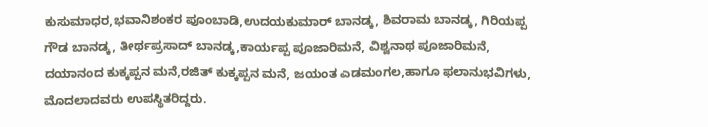ಕುಸುಮಾಧರ,ಭವಾನಿಶಂಕರ ಪೂಂಬಾಡಿ,ಉದಯಕುಮಾರ್ ಬಾನಡ್ಕ, ಶಿವರಾಮ ಬಾನಡ್ಕ, ಗಿರಿಯಪ್ಪ ಗೌಡ ಬಾನಡ್ಕ, ತೀರ್ಥಪ್ರಸಾದ್ ಬಾನಡ್ಕ,ಕಾರ್ಯಪ್ಪ ಪೂಜಾರಿಮನೆ, ವಿಶ್ವನಾಥ ಪೂಜಾರಿಮನೆ, ದಯಾನಂದ ಕುಕ್ಕಪ್ಪನ ಮನೆ,ರಜಿತ್ ಕುಕ್ಕಪ್ಪನ ಮನೆ, ಜಯಂತ ಎಡಮಂಗಲ,ಹಾಗೂ ಫಲಾನುಭವಿಗಳು, ಮೊದಲಾದವರು ಉಪಸ್ಥಿತರಿದ್ದರು.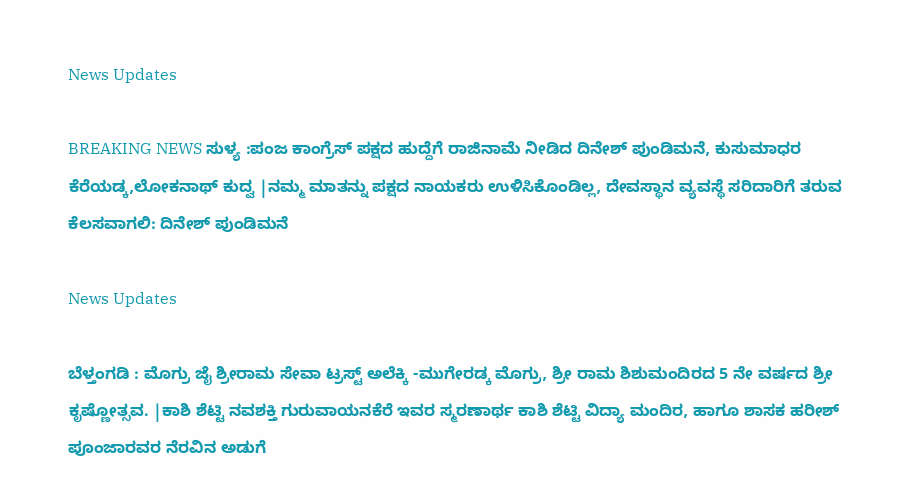News Updates

BREAKING NEWS ಸುಳ್ಯ :ಪಂಜ ಕಾಂಗ್ರೆಸ್ ಪಕ್ಷದ ಹುದ್ದೆಗೆ ರಾಜಿನಾಮೆ ನೀಡಿದ ದಿನೇಶ್ ಪುಂಡಿಮನೆ, ಕುಸುಮಾಧರ ಕೆರೆಯಡ್ಕ,ಲೋಕನಾಥ್ ಕುದ್ವ |ನಮ್ಮ ಮಾತನ್ನು ಪಕ್ಷದ ನಾಯಕರು ಉಳಿಸಿಕೊಂಡಿಲ್ಲ, ದೇವಸ್ಥಾನ ವ್ಯವಸ್ಥೆ ಸರಿದಾರಿಗೆ ತರುವ ಕೆಲಸವಾಗಲಿ: ದಿನೇಶ್ ಪುಂಡಿಮನೆ

News Updates

ಬೆಳ್ತಂಗಡಿ : ಮೊಗ್ರು ಜೈ ಶ್ರೀರಾಮ ಸೇವಾ ಟ್ರಸ್ಟ್ ಅಲೆಕ್ಕಿ -ಮುಗೇರಡ್ಕ ಮೊಗ್ರು, ಶ್ರೀ ರಾಮ ಶಿಶುಮಂದಿರದ 5 ನೇ ವರ್ಷದ ಶ್ರೀ ಕೃಷ್ಣೋತ್ಸವ. |ಕಾಶಿ ಶೆಟ್ಟಿ ನವಶಕ್ತಿ ಗುರುವಾಯನಕೆರೆ ಇವರ ಸ್ಮರಣಾರ್ಥ ಕಾಶಿ ಶೆಟ್ಟಿ ವಿದ್ಯಾ ಮಂದಿರ, ಹಾಗೂ ಶಾಸಕ ಹರೀಶ್ ಪೂಂಜಾರವರ ನೆರವಿನ ಅಡುಗೆ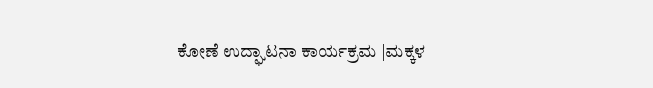ಕೋಣೆ ಉದ್ಘಾಟನಾ ಕಾರ್ಯಕ್ರಮ |ಮಕ್ಕಳ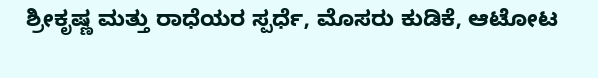ಶ್ರೀಕೃಷ್ಣ ಮತ್ತು ರಾಧೆಯರ ಸ್ಪರ್ಧೆ, ಮೊಸರು ಕುಡಿಕೆ, ಆಟೋಟ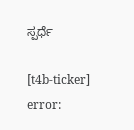ಸ್ಪರ್ಧೆ

[t4b-ticker]
error: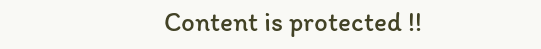Content is protected !!